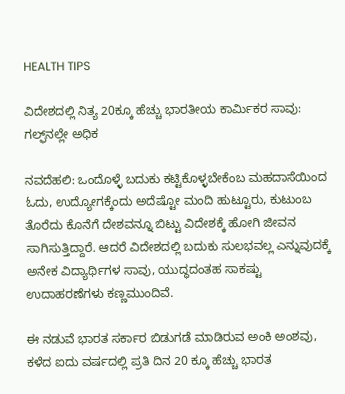HEALTH TIPS

ವಿದೇಶದಲ್ಲಿ ನಿತ್ಯ 20ಕ್ಕೂ ಹೆಚ್ಚು ಭಾರತೀಯ ಕಾರ್ಮಿಕರ ಸಾವು: ಗಲ್ಫ್‌ನಲ್ಲೇ ಅಧಿಕ

ನವದೆಹಲಿ: ಒಂದೊಳ್ಳೆ ಬದುಕು ಕಟ್ಟಿಕೊಳ್ಳಬೇಕೆಂಬ ಮಹದಾಸೆಯಿಂದ ಓದು, ಉದ್ಯೋಗಕ್ಕೆಂದು ಅದೆಷ್ಟೋ ಮಂದಿ ಹುಟ್ಟೂರು, ಕುಟುಂಬ ತೊರೆದು ಕೊನೆಗೆ ದೇಶವನ್ನೂ ಬಿಟ್ಟು ವಿದೇಶಕ್ಕೆ ಹೋಗಿ ಜೀವನ ಸಾಗಿಸುತ್ತಿದ್ದಾರೆ. ಆದರೆ ವಿದೇಶದಲ್ಲಿ ಬದುಕು ಸುಲಭವಲ್ಲ ಎನ್ನುವುದಕ್ಕೆ ಅನೇಕ ವಿದ್ಯಾರ್ಥಿಗಳ ಸಾವು, ಯುದ್ಧದಂತಹ ಸಾಕಷ್ಟು ಉದಾಹರಣೆಗಳು ಕಣ್ಣಮುಂದಿವೆ.

ಈ ನಡುವೆ ಭಾರತ ಸರ್ಕಾರ ಬಿಡುಗಡೆ ಮಾಡಿರುವ ಅಂಕಿ ಅಂಶವು, ಕಳೆದ ಐದು ವರ್ಷದಲ್ಲಿ ಪ್ರತಿ ದಿನ 20 ಕ್ಕೂ ಹೆಚ್ಚು ಭಾರತ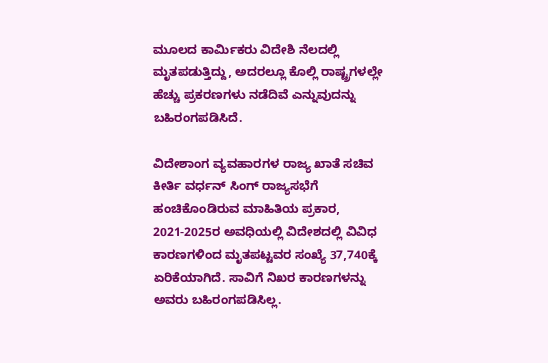ಮೂಲದ ಕಾರ್ಮಿಕರು ವಿದೇಶಿ ನೆಲದಲ್ಲಿ ಮೃತಪಡುತ್ತಿದ್ದು, ಅದರಲ್ಲೂ ಕೊಲ್ಲಿ ರಾಷ್ಟ್ರಗಳಲ್ಲೇ ಹೆಚ್ಚು ಪ್ರಕರಣಗಳು ನಡೆದಿವೆ ಎನ್ನುವುದನ್ನು ಬಹಿರಂಗಪಡಿಸಿದೆ.

ವಿದೇಶಾಂಗ ವ್ಯವಹಾರಗಳ ರಾಜ್ಯ ಖಾತೆ ಸಚಿವ ಕೀರ್ತಿ ವರ್ಧನ್‌ ಸಿಂಗ್‌ ರಾಜ್ಯಸಭೆಗೆ ಹಂಚಿಕೊಂಡಿರುವ ಮಾಹಿತಿಯ ಪ್ರಕಾರ, 2021-2025ರ ಅವಧಿಯಲ್ಲಿ ವಿದೇಶದಲ್ಲಿ ವಿವಿಧ ಕಾರಣಗಳಿಂದ ಮೃತಪಟ್ಟವರ ಸಂಖ್ಯೆ 37,740ಕ್ಕೆ ಏರಿಕೆಯಾಗಿದೆ. ಸಾವಿಗೆ ನಿಖರ ಕಾರಣಗಳನ್ನು ಅವರು ಬಹಿರಂಗಪಡಿಸಿಲ್ಲ.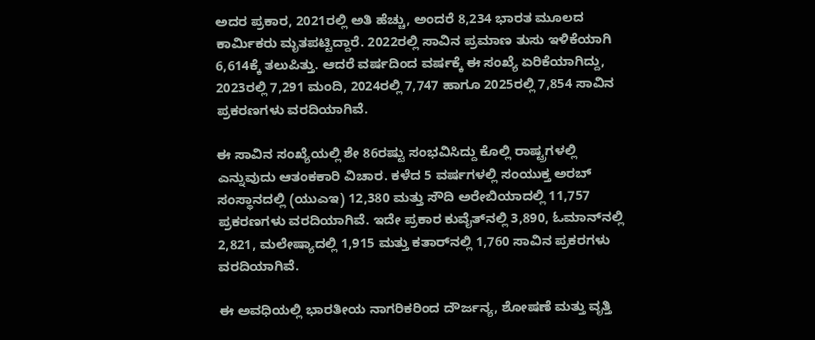ಅದರ ಪ್ರಕಾರ, 2021ರಲ್ಲಿ ಅತಿ ಹೆಚ್ಚು, ಅಂದರೆ 8,234 ಭಾರತ ಮೂಲದ ಕಾರ್ಮಿಕರು ಮೃತಪಟ್ಟಿದ್ದಾರೆ. 2022ರಲ್ಲಿ ಸಾವಿನ ಪ್ರಮಾಣ ತುಸು ಇಳಿಕೆಯಾಗಿ 6,614ಕ್ಕೆ ತಲುಪಿತ್ತು. ಆದರೆ ವರ್ಷದಿಂದ ವರ್ಷಕ್ಕೆ ಈ ಸಂಖ್ಯೆ ಏರಿಕೆಯಾಗಿದ್ದು, 2023ರಲ್ಲಿ 7,291 ಮಂದಿ, 2024ರಲ್ಲಿ 7,747 ಹಾಗೂ 2025ರಲ್ಲಿ 7,854 ಸಾವಿನ ಪ್ರಕರಣಗಳು ವರದಿಯಾಗಿವೆ.

ಈ ಸಾವಿನ ಸಂಖ್ಯೆಯಲ್ಲಿ ಶೇ 86ರಷ್ಟು ಸಂಭವಿಸಿದ್ದು ಕೊಲ್ಲಿ ರಾಷ್ಟ್ರಗಳಲ್ಲಿ ಎನ್ನುವುದು ಆತಂಕಕಾರಿ ವಿಚಾರ. ಕಳೆದ 5 ವರ್ಷಗಳಲ್ಲಿ ಸಂಯುಕ್ತ ಅರಬ್ ಸಂಸ್ಥಾನದಲ್ಲಿ (ಯುಎಇ) 12,380 ಮತ್ತು ಸೌದಿ ಅರೇಬಿಯಾದಲ್ಲಿ 11,757 ಪ್ರಕರಣಗಳು ವರದಿಯಾಗಿವೆ. ಇದೇ ಪ್ರಕಾರ ಕುವೈತ್‌ನಲ್ಲಿ 3,890, ಓಮಾನ್‌ನಲ್ಲಿ 2,821, ಮಲೇಷ್ಯಾದಲ್ಲಿ 1,915 ಮತ್ತು ಕತಾರ್‌ನಲ್ಲಿ 1,760 ಸಾವಿನ ಪ್ರಕರಗಳು ವರದಿಯಾಗಿವೆ.

ಈ ಅವಧಿಯಲ್ಲಿ ಭಾರತೀಯ ನಾಗರಿಕರಿಂದ ದೌರ್ಜನ್ಯ, ಶೋಷಣೆ ಮತ್ತು ವೃತ್ತಿ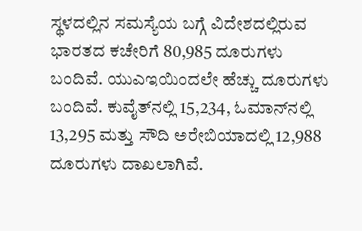ಸ್ಥಳದಲ್ಲಿನ ಸಮಸ್ಯೆಯ ಬಗ್ಗೆ ವಿದೇಶದಲ್ಲಿರುವ ಭಾರತದ ಕಚೇರಿಗೆ 80,985 ದೂರುಗಳು ಬಂದಿವೆ. ಯುಎಇಯಿಂದಲೇ ಹೆಚ್ಚು ದೂರುಗಳು ಬಂದಿವೆ. ಕುವೈತ್‌ನಲ್ಲಿ 15,234, ಓಮಾನ್‌ನಲ್ಲಿ 13,295 ಮತ್ತು ಸೌದಿ ಅರೇಬಿಯಾದಲ್ಲಿ 12,988 ದೂರುಗಳು ದಾಖಲಾಗಿವೆ.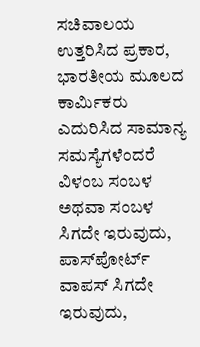ಸಚಿವಾಲಯ ಉತ್ತರಿಸಿದ ಪ್ರಕಾರ, ಭಾರತೀಯ ಮೂಲದ ಕಾರ್ಮಿಕರು ಎದುರಿಸಿದ ಸಾಮಾನ್ಯ ಸಮಸ್ಯೆಗಳೆಂದರೆ ವಿಳಂಬ ಸಂಬಳ ಅಥವಾ ಸಂಬಳ ಸಿಗದೇ ಇರುವುದು, ಪಾಸ್‌ಪೋರ್ಟ್‌ ವಾಪಸ್‌ ಸಿಗದೇ ಇರುವುದು,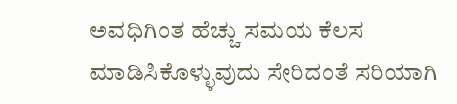ಅವಧಿಗಿಂತ ಹೆಚ್ಚು ಸಮಯ ಕೆಲಸ ಮಾಡಿಸಿಕೊಳ್ಳುವುದು ಸೇರಿದಂತೆ ಸರಿಯಾಗಿ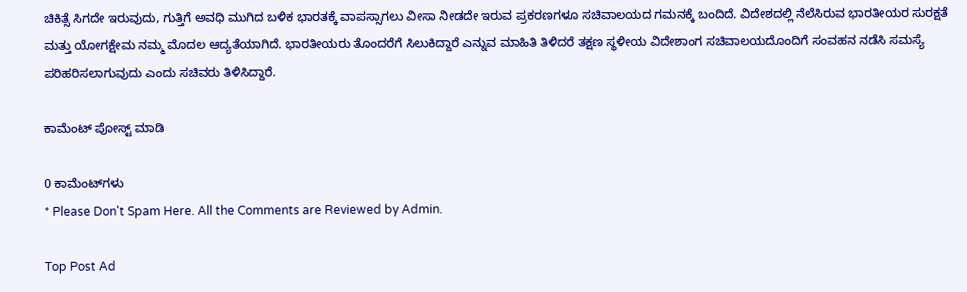ಚಿಕಿತ್ಸೆ ಸಿಗದೇ ಇರುವುದು, ಗುತ್ತಿಗೆ ಅವಧಿ ಮುಗಿದ ಬಳಿಕ ಭಾರತಕ್ಕೆ ವಾಪಸ್ಸಾಗಲು ವೀಸಾ ನೀಡದೇ ಇರುವ ಪ್ರಕರಣಗಳೂ ಸಚಿವಾಲಯದ ಗಮನಕ್ಕೆ ಬಂದಿದೆ. ವಿದೇಶದಲ್ಲಿ ನೆಲೆಸಿರುವ ಭಾರತೀಯರ ಸುರಕ್ಷತೆ ಮತ್ತು ಯೋಗಕ್ಷೇಮ ನಮ್ಮ ಮೊದಲ ಆದ್ಯತೆಯಾಗಿದೆ. ಭಾರತೀಯರು ತೊಂದರೆಗೆ ಸಿಲುಕಿದ್ದಾರೆ ಎ‌ನ್ನುವ ಮಾಹಿತಿ ತಿಳಿದರೆ ತಕ್ಷಣ ಸ್ಥಳೀಯ ವಿದೇಶಾಂಗ ಸಚಿವಾಲಯದೊಂದಿಗೆ ಸಂವಹನ ನಡೆಸಿ ಸಮಸ್ಯೆ ಪರಿಹರಿಸಲಾಗುವುದು ಎಂದು ಸಚಿವರು ತಿಳಿಸಿದ್ದಾರೆ.

ಕಾಮೆಂಟ್‌‌ ಪೋಸ್ಟ್‌ ಮಾಡಿ

0 ಕಾಮೆಂಟ್‌ಗಳು
* Please Don't Spam Here. All the Comments are Reviewed by Admin.

Top Post Ad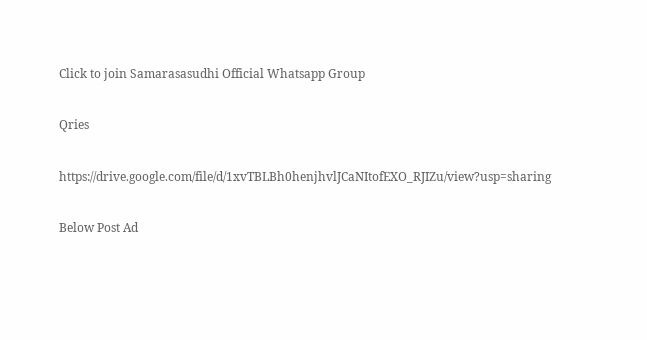Click to join Samarasasudhi Official Whatsapp Group

Qries

https://drive.google.com/file/d/1xvTBLBh0henjhvlJCaNItofEXO_RJIZu/view?usp=sharing

Below Post Ad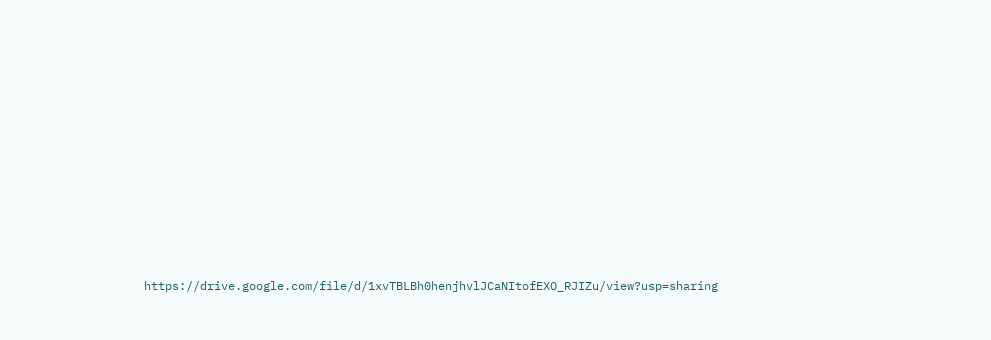https://drive.google.com/file/d/1xvTBLBh0henjhvlJCaNItofEXO_RJIZu/view?usp=sharing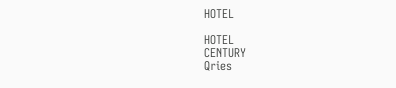HOTEL

HOTEL
CENTURY
Qries